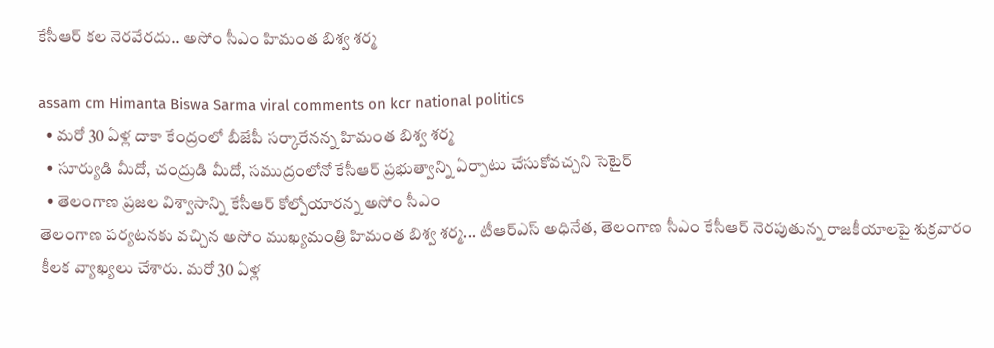కేసీఆర్ క‌ల నెర‌వేర‌దు.. అసోం సీఎం హిమంత బిశ్వ శ‌ర్మ

assam cm Himanta Biswa Sarma viral comments on kcr national politics
  • మ‌రో 30 ఏళ్ల దాకా కేంద్రంలో బీజేపీ స‌ర్కారేన‌న్న హిమంత బిశ్వ శ‌ర్మ‌
  • సూర్యుడి మీదో, చంద్రుడి మీదో, స‌ముద్రంలోనో కేసీఆర్ ప్ర‌భుత్వాన్ని ఏర్పాటు చేసుకోవ‌చ్చ‌ని సెటైర్‌
  • తెలంగాణ ప్ర‌జ‌ల విశ్వాసాన్ని కేసీఆర్ కోల్పోయార‌న్న అసోం సీఎం
తెలంగాణ ప‌ర్య‌ట‌న‌కు వ‌చ్చిన అసోం ముఖ్య‌మంత్రి హిమంత బిశ్వ శ‌ర్మ... టీఆర్ఎస్ అధినేత‌, తెలంగాణ సీఎం కేసీఆర్ నెర‌పుతున్న రాజ‌కీయాల‌పై శుక్ర‌వారం కీలక వ్యాఖ్య‌లు చేశారు. మ‌రో 30 ఏళ్ల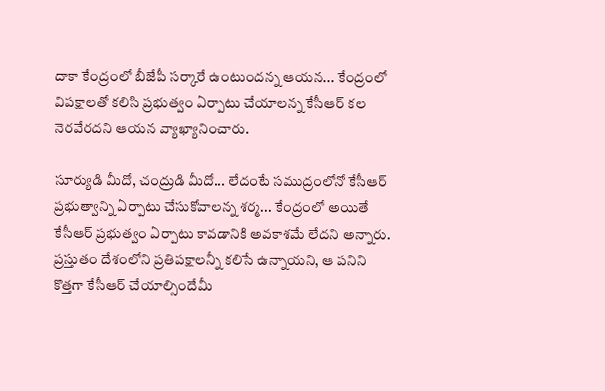దాకా కేంద్రంలో బీజేపీ స‌ర్కారే ఉంటుంద‌న్న ఆయ‌న‌... కేంద్రంలో విప‌క్షాల‌తో క‌లిసి ప్ర‌భుత్వం ఏర్పాటు చేయాల‌న్న కేసీఆర్ క‌ల నెర‌వేర‌ద‌ని ఆయ‌న వ్యాఖ్యానించారు.

సూర్యుడి మీదో, చంద్రుడి మీదో... లేదంటే స‌ముద్రంలోనో కేసీఆర్ ప్ర‌భుత్వాన్ని ఏర్పాటు చేసుకోవాల‌న్న శ‌ర్మ‌... కేంద్రంలో అయితే కేసీఆర్ ప్ర‌భుత్వం ఏర్పాటు కావ‌డానికి అవ‌కాశ‌మే లేద‌ని అన్నారు. ప్ర‌స్తుతం దేశంలోని ప్ర‌తిప‌క్షాల‌న్నీ క‌లిసే ఉన్నాయ‌ని, ఆ ప‌నిని కొత్త‌గా కేసీఆర్ చేయాల్సిందేమీ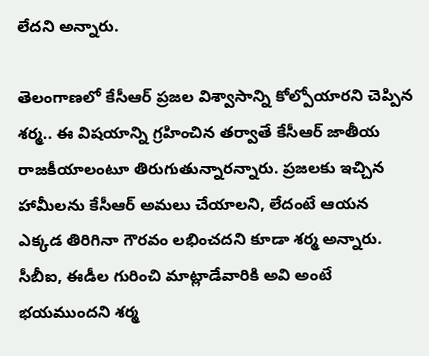లేద‌ని అన్నారు.

తెలంగాణ‌లో కేసీఆర్ ప్ర‌జ‌ల విశ్వాసాన్ని కోల్పోయార‌ని చెప్పిన శ‌ర్మ‌.. ఈ విష‌యాన్ని గ్ర‌హించిన త‌ర్వాతే కేసీఆర్ జాతీయ రాజ‌కీయాలంటూ తిరుగుతున్నార‌న్నారు. ప్ర‌జ‌ల‌కు ఇచ్చిన హామీల‌ను కేసీఆర్ అమ‌లు చేయాల‌ని, లేదంటే ఆయ‌న ఎక్క‌డ తిరిగినా గౌర‌వం ల‌భించ‌ద‌ని కూడా శ‌ర్మ అన్నారు. సీబీఐ, ఈడీల గురించి మాట్లాడేవారికి అవి అంటే భ‌య‌ముంద‌ని శ‌ర్మ‌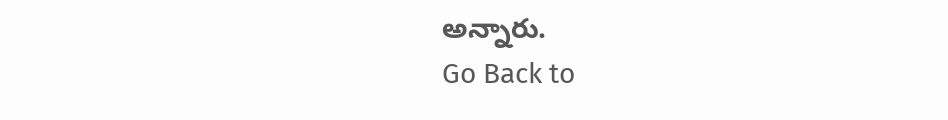అన్నారు.
Go Back to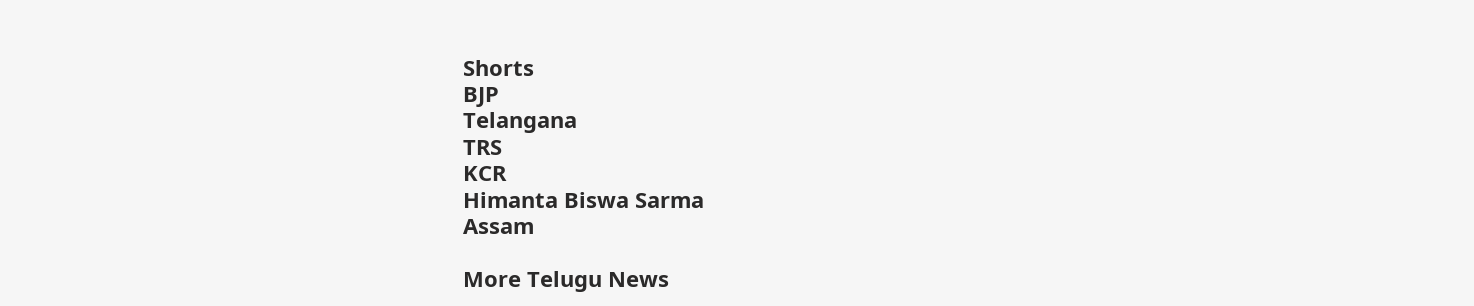Shorts
BJP
Telangana
TRS
KCR
Himanta Biswa Sarma
Assam

More Telugu News